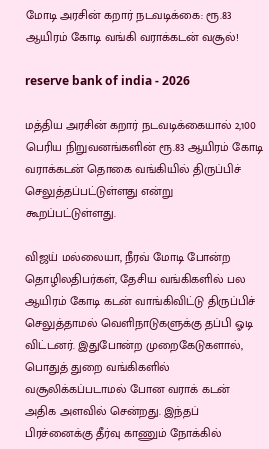மோடி அரசின் கறார் நடவடிக்கை: ரூ.83 ஆயிரம் கோடி வங்கி வராக்கடன் வசூல்!

reserve bank of india - 2026

மத்திய அரசின் கறார் நடவடிக்கையால் 2,100 பெரிய நிறுவனங்களின் ரூ.83 ஆயிரம் கோடி  வராக்கடன் தொகை வங்கியில் திருப்பிச் செலுத்தப்பட்டுள்ளது என்று கூறப்பட்டுள்ளது.

விஜய் மல்லையா, நீரவ் மோடி போன்ற தொழிலதிபர்கள், தேசிய வங்கிகளில் பல ஆயிரம் கோடி கடன் வாங்கிவிட்டு திருப்பிச் செலுத்தாமல் வெளிநாடுகளுக்கு தப்பி ஓடி விட்டனர். இதுபோன்ற முறைகேடுகளால், பொதுத் துறை வங்கிகளில்  வசூலிக்கப்படாமல் போன வராக் கடன் அதிக அளவில் சென்றது. இந்தப் பிரச்னைக்கு தீர்வு காணும் நோக்கில்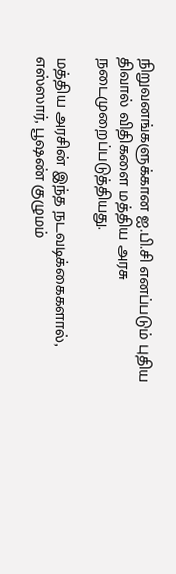நிறுவனங்களுக்கான ஐ.பி.சி எனப்படும் புதிய திவால் விதிகளை மத்திய அரசு நடைமுறைப்படுத்தியது.

மத்திய அரசின் இந்த நடவடிக்கைகளால், எஸ்ஸார், பூஷண் குழுமம்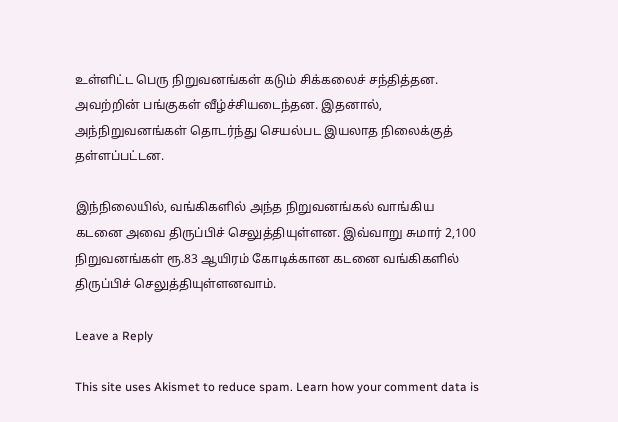உள்ளிட்ட பெரு நிறுவனங்கள் கடும் சிக்கலைச் சந்தித்தன. அவற்றின் பங்குகள் வீழ்ச்சியடைந்தன. இதனால்,  அந்நிறுவனங்கள் தொடர்ந்து செயல்பட இயலாத நிலைக்குத் தள்ளப்பட்டன.

இந்நிலையில், வங்கிகளில் அந்த நிறுவனங்கல் வாங்கிய கடனை அவை திருப்பிச் செலுத்தியுள்ளன. இவ்வாறு சுமார் 2,100 நிறுவனங்கள் ரூ.83 ஆயிரம் கோடிக்கான கடனை வங்கிகளில் திருப்பிச் செலுத்தியுள்ளனவாம்.

Leave a Reply

This site uses Akismet to reduce spam. Learn how your comment data is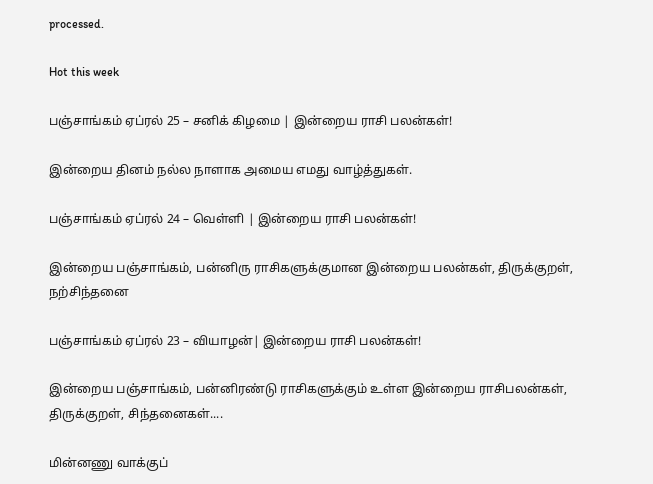processed.

Hot this week

பஞ்சாங்கம் ஏப்ரல் 25 – சனிக் கிழமை | இன்றைய ராசி பலன்கள்!

இன்றைய தினம் நல்ல நாளாக அமைய எமது வாழ்த்துகள்.

பஞ்சாங்கம் ஏப்ரல் 24 – வெள்ளி | இன்றைய ராசி பலன்கள்!

இன்றைய பஞ்சாங்கம், பன்னிரு ராசிகளுக்குமான இன்றைய பலன்கள், திருக்குறள், நற்சிந்தனை

பஞ்சாங்கம் ஏப்ரல் 23 – வியாழன்| இன்றைய ராசி பலன்கள்!

இன்றைய பஞ்சாங்கம், பன்னிரண்டு ராசிகளுக்கும் உள்ள இன்றைய ராசிபலன்கள், திருக்குறள், சிந்தனைகள்....

மின்னணு வாக்குப்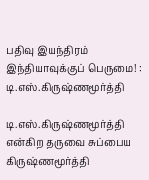பதிவு இயந்திரம் இந்தியாவுக்குப் பெருமை! : டி.எஸ்.கிருஷ்ணமூர்த்தி

டி.எஸ்.கிருஷ்ணமூர்த்தி என்கிற தருவை சுப்பைய கிருஷ்ணமூர்த்தி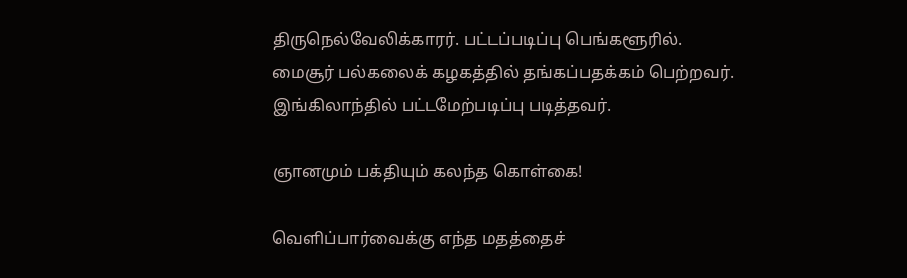திருநெல்வேலிக்காரர். பட்டப்படிப்பு பெங்களூரில். மைசூர் பல்கலைக் கழகத்தில் தங்கப்பதக்கம் பெற்றவர். இங்கிலாந்தில் பட்டமேற்படிப்பு படித்தவர்.

ஞானமும் பக்தியும் கலந்த கொள்கை!

வெளிப்பார்வைக்கு எந்த மதத்தைச்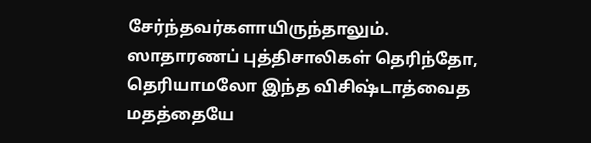சேர்ந்தவர்களாயிருந்தாலும். ஸாதாரணப் புத்திசாலிகள் தெரிந்தோ, தெரியாமலோ இந்த விசிஷ்டாத்வைத மதத்தையே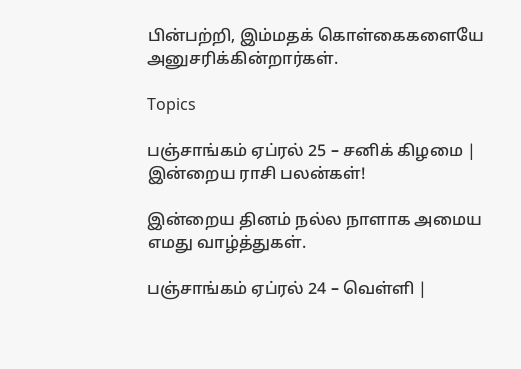பின்பற்றி, இம்மதக் கொள்கைகளையே அனுசரிக்கின்றார்கள்.

Topics

பஞ்சாங்கம் ஏப்ரல் 25 – சனிக் கிழமை | இன்றைய ராசி பலன்கள்!

இன்றைய தினம் நல்ல நாளாக அமைய எமது வாழ்த்துகள்.

பஞ்சாங்கம் ஏப்ரல் 24 – வெள்ளி |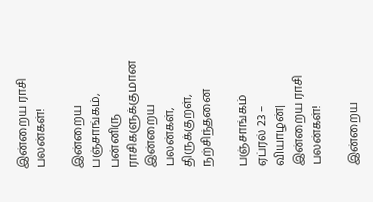இன்றைய ராசி பலன்கள்!

இன்றைய பஞ்சாங்கம், பன்னிரு ராசிகளுக்குமான இன்றைய பலன்கள், திருக்குறள், நற்சிந்தனை

பஞ்சாங்கம் ஏப்ரல் 23 – வியாழன்| இன்றைய ராசி பலன்கள்!

இன்றைய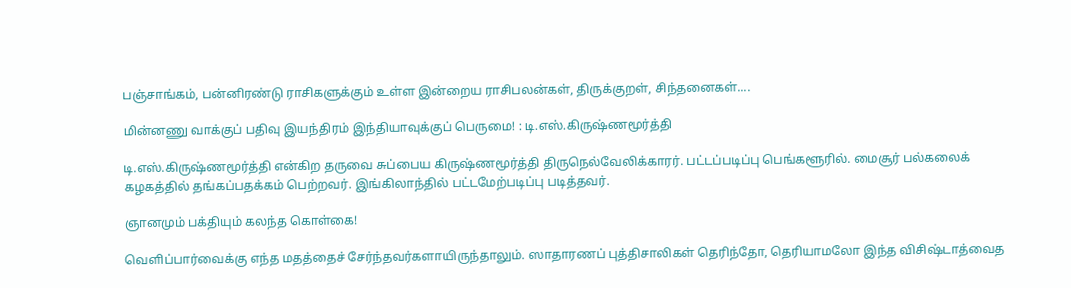பஞ்சாங்கம், பன்னிரண்டு ராசிகளுக்கும் உள்ள இன்றைய ராசிபலன்கள், திருக்குறள், சிந்தனைகள்....

மின்னணு வாக்குப் பதிவு இயந்திரம் இந்தியாவுக்குப் பெருமை! : டி.எஸ்.கிருஷ்ணமூர்த்தி

டி.எஸ்.கிருஷ்ணமூர்த்தி என்கிற தருவை சுப்பைய கிருஷ்ணமூர்த்தி திருநெல்வேலிக்காரர். பட்டப்படிப்பு பெங்களூரில். மைசூர் பல்கலைக் கழகத்தில் தங்கப்பதக்கம் பெற்றவர். இங்கிலாந்தில் பட்டமேற்படிப்பு படித்தவர்.

ஞானமும் பக்தியும் கலந்த கொள்கை!

வெளிப்பார்வைக்கு எந்த மதத்தைச் சேர்ந்தவர்களாயிருந்தாலும். ஸாதாரணப் புத்திசாலிகள் தெரிந்தோ, தெரியாமலோ இந்த விசிஷ்டாத்வைத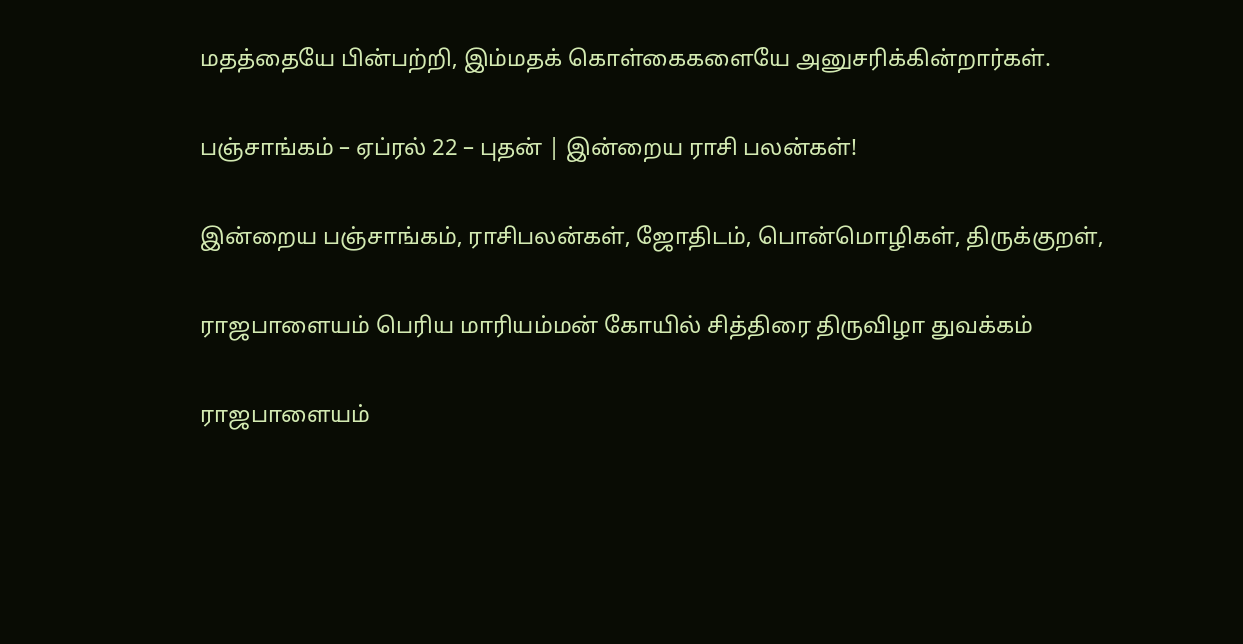மதத்தையே பின்பற்றி, இம்மதக் கொள்கைகளையே அனுசரிக்கின்றார்கள்.

பஞ்சாங்கம் – ஏப்ரல் 22 – புதன் | இன்றைய ராசி பலன்கள்!

இன்றைய பஞ்சாங்கம், ராசிபலன்கள், ஜோதிடம், பொன்மொழிகள், திருக்குறள்,

ராஜபாளையம் பெரிய மாரியம்மன் கோயில் சித்திரை திருவிழா துவக்கம்

ராஜபாளையம்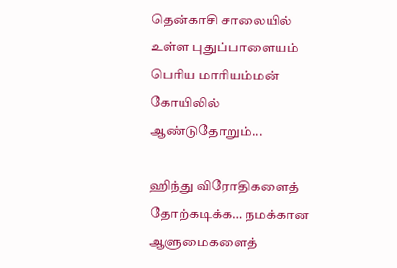தென்காசி சாலையில் உள்ள புதுப்பாளையம் பெரிய மாரியம்மன் கோயிலில் ஆண்டுதோறும்...

ஹிந்து விரோதிகளைத் தோற்கடிக்க… நமக்கான ஆளுமைகளைத்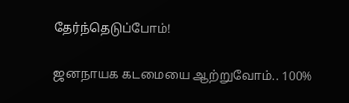தேர்ந்தெடுப்போம்!

ஜனநாயக கடமையை ஆற்றுவோம்.. 100%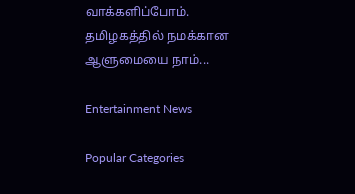வாக்களிப்போம். தமிழகத்தில் நமக்கான ஆளுமையை நாம்...

Entertainment News

Popular Categories